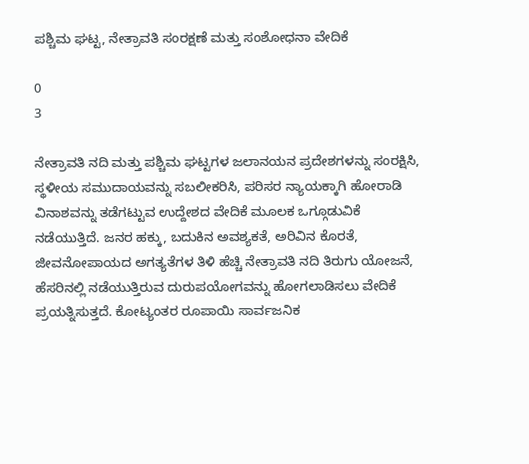ಪಶ್ಚಿಮ ಘಟ್ಟ, ನೇತ್ರಾವತಿ ಸಂರಕ್ಷಣೆ ಮತ್ತು ಸಂಶೋಧನಾ ವೇದಿಕೆ

0
3

ನೇತ್ರಾವತಿ ನದಿ ಮತ್ತು ಪಶ್ಚಿಮ ಘಟ್ಟಗಳ ಜಲಾನಯನ ಪ್ರದೇಶಗಳನ್ನು ಸಂರಕ್ಷಿಸಿ, ಸ್ಥಳೀಯ ಸಮುದಾಯವನ್ನು ಸಬಲೀಕರಿಸಿ, ಪರಿಸರ ನ್ಯಾಯಕ್ಕಾಗಿ ಹೋರಾಡಿ ವಿನಾಶವನ್ನು ತಡೆಗಟ್ಟುವ ಉದ್ದೇಶದ ವೇದಿಕೆ ಮೂಲಕ ಒಗ್ಗೂಡುವಿಕೆ ನಡೆಯುತ್ತಿದೆ. ಜನರ ಹಕ್ಕು, ಬದುಕಿನ ಅವಶ್ಯಕತೆ, ಅರಿವಿನ ಕೊರತೆ, ಜೀವನೋಪಾಯದ ಅಗತ್ಯತೆಗಳ ತಿಳಿ ಹೆಚ್ಚಿ ನೇತ್ರಾವತಿ ನದಿ ತಿರುಗು ಯೋಜನೆ, ಹೆಸರಿನಲ್ಲಿ ನಡೆಯುತ್ತಿರುವ ದುರುಪಯೋಗವನ್ನು ಹೋಗಲಾಡಿಸಲು ವೇದಿಕೆ ಪ್ರಯತ್ನಿಸುತ್ತದೆ. ಕೋಟ್ಯಂತರ ರೂಪಾಯಿ ಸಾರ್ವಜನಿಕ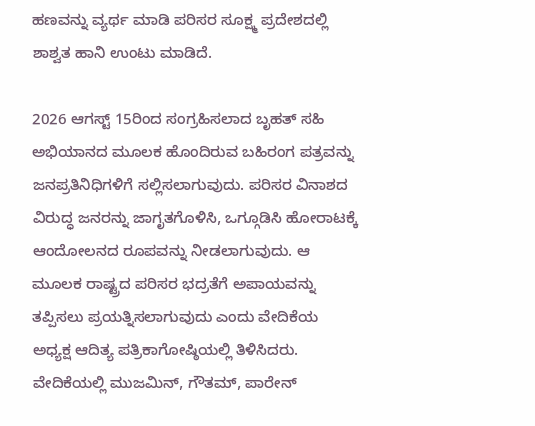ಹಣವನ್ನು ವ್ಯರ್ಥ ಮಾಡಿ ಪರಿಸರ ಸೂಕ್ಷ್ಮ ಪ್ರದೇಶದಲ್ಲಿ ಶಾಶ್ವತ ಹಾನಿ ಉಂಟು ಮಾಡಿದೆ.

2026 ಆಗಸ್ಟ್ 15ರಿಂದ ಸಂಗ್ರಹಿಸಲಾದ ಬೃಹತ್ ಸಹಿ ಅಭಿಯಾನದ ಮೂಲಕ ಹೊಂದಿರುವ ಬಹಿರಂಗ ಪತ್ರವನ್ನು ಜನಪ್ರತಿನಿಧಿಗಳಿಗೆ ಸಲ್ಲಿಸಲಾಗುವುದು. ಪರಿಸರ ವಿನಾಶದ ವಿರುದ್ಧ ಜನರನ್ನು ಜಾಗೃತಗೊಳಿಸಿ, ಒಗ್ಗೂಡಿಸಿ ಹೋರಾಟಕ್ಕೆ ಆಂದೋಲನದ ರೂಪವನ್ನು ನೀಡಲಾಗುವುದು. ಆ ಮೂಲಕ ರಾಷ್ಟ್ರದ ಪರಿಸರ ಭದ್ರತೆಗೆ ಅಪಾಯವನ್ನು ತಪ್ಪಿಸಲು ಪ್ರಯತ್ನಿಸಲಾಗುವುದು ಎಂದು ವೇದಿಕೆಯ ಅಧ್ಯಕ್ಷ ಆದಿತ್ಯ ಪತ್ರಿಕಾಗೋಷ್ಠಿಯಲ್ಲಿ ತಿಳಿಸಿದರು. ವೇದಿಕೆಯಲ್ಲಿ ಮುಜಮಿನ್, ಗೌತಮ್, ಪಾರೇನ್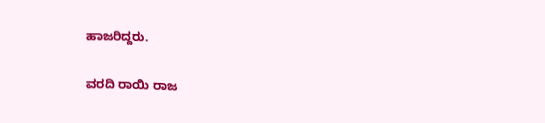ಹಾಜರಿದ್ದರು.

ವರದಿ ರಾಯಿ ರಾಜ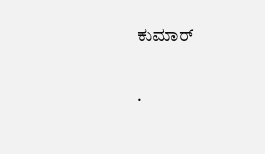ಕುಮಾರ್

.